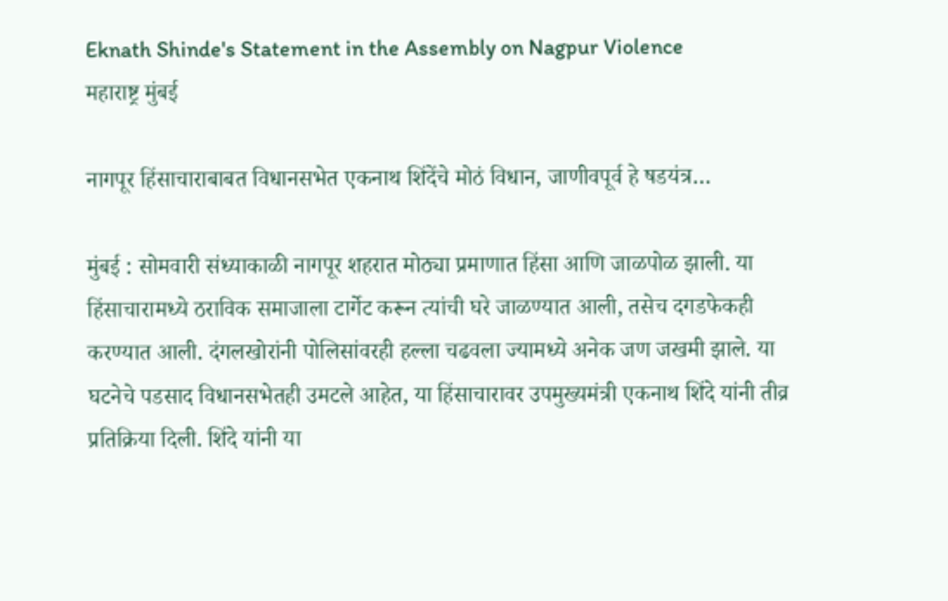Eknath Shinde's Statement in the Assembly on Nagpur Violence
महाराष्ट्र मुंबई

नागपूर हिंसाचाराबाबत विधानसभेत एकनाथ शिंदेंचे मोठं विधान, जाणीवपूर्व हे षडयंत्र…

मुंबई : सोमवारी संध्याकाळी नागपूर शहरात मोठ्या प्रमाणात हिंसा आणि जाळपोळ झाली. या हिंसाचारामध्ये ठराविक समाजाला टार्गेट करून त्यांची घरे जाळण्यात आली, तसेच दगडफेकही करण्यात आली. दंगलखोरांनी पोलिसांवरही हल्ला चढवला ज्यामध्ये अनेक जण जखमी झाले. या घटनेचे पडसाद विधानसभेतही उमटले आहेत, या हिंसाचारावर उपमुख्यमंत्री एकनाथ शिंदे यांनी तीव्र प्रतिक्रिया दिली. शिंदे यांनी या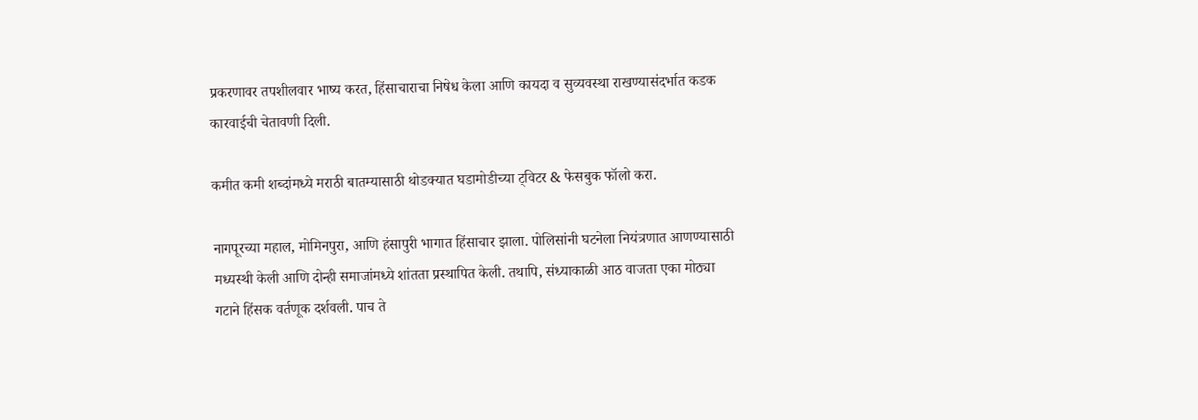प्रकरणावर तपशीलवार भाष्य करत, हिंसाचाराचा निषेध केला आणि कायदा व सुव्यवस्था राखण्यासंदर्भात कडक कारवाईची चेतावणी दिली.

कमीत कमी शब्दांमध्ये मराठी बातम्यासाठी थोडक्यात घडामोडीच्या ट्विटर & फेसबुक फॉलो करा.

नागपूरच्या महाल, मोमिनपुरा, आणि हंसापुरी भागात हिंसाचार झाला. पोलिसांनी घटनेला नियंत्रणात आणण्यासाठी मध्यस्थी केली आणि दोन्ही समाजांमध्ये शांतता प्रस्थापित केली. तथापि, संध्याकाळी आठ वाजता एका मोठ्या गटाने हिंसक वर्तणूक दर्शवली. पाच ते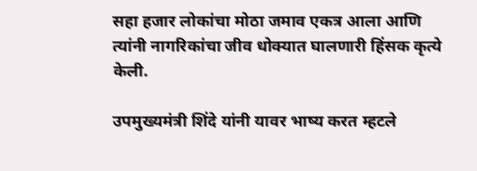सहा हजार लोकांचा मोठा जमाव एकत्र आला आणि त्यांनी नागरिकांचा जीव धोक्यात घालणारी हिंसक कृत्ये केली.

उपमुख्यमंत्री शिंदे यांनी यावर भाष्य करत म्हटले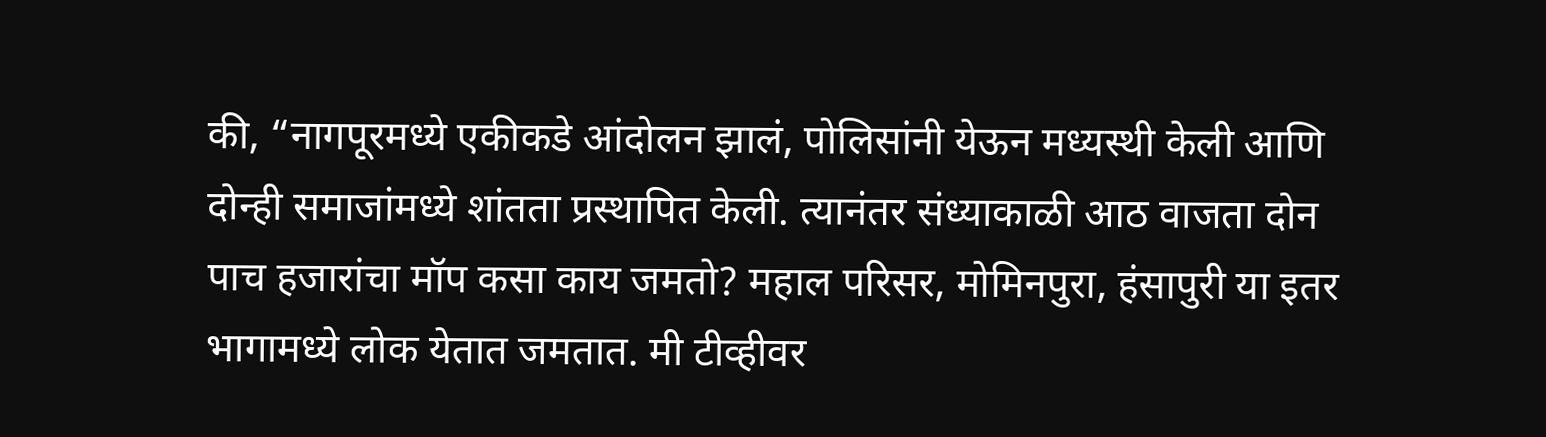की, “नागपूरमध्ये एकीकडे आंदोलन झालं, पोलिसांनी येऊन मध्यस्थी केली आणि दोन्ही समाजांमध्ये शांतता प्रस्थापित केली. त्यानंतर संध्याकाळी आठ वाजता दोन पाच हजारांचा मॉप कसा काय जमतो? महाल परिसर, मोमिनपुरा, हंसापुरी या इतर भागामध्ये लोक येतात जमतात. मी टीव्हीवर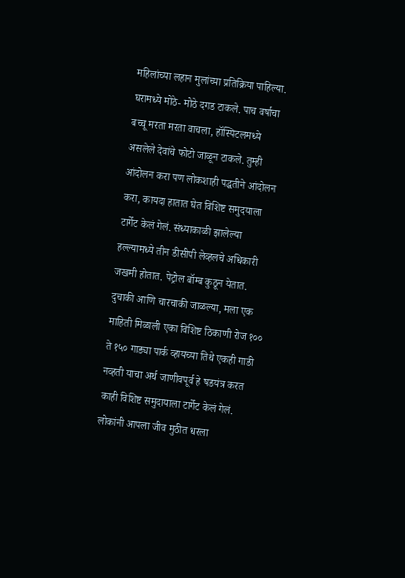महिलांच्या लहान मुलांच्या प्रतिक्रिया पाहिल्या. घरामध्ये मोठे- मोठे दगड टाकले. पाच वर्षाचा बच्चू मरता मरता वाचला, हॉस्पिटलमध्ये असलेले देवांचे फोटो जाळून टाकले. तुम्ही आंदोलन करा पण लोकशाही पद्धतीने आंदोलन करा, कायदा हातात घेत विशिष्ट समुदयाला टार्गेट केलं गेलं. संध्याकाळी झालेल्या हल्ल्यामध्ये तीन डीसीपी लेव्हलचे अधिकारी जखमी होतात. पेट्रोल बॉम्ब कुठून येतात. दुचाकी आणि चारचाकी जाळल्या, मला एक माहिती मिळाली एका विशिष्ट ठिकाणी रोज १०० ते १५० गाड्या पार्क व्हायच्या तिथे एकही गाडी नव्हती याचा अर्थ जाणीवपूर्व हे षडयंत्र करत काही विशिष्ट समुदायाला टार्गेट केलं गेलं. लोकांनी आपला जीव मुठीत धरला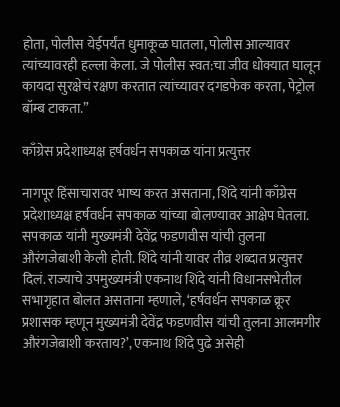होता, पोलीस येईपर्यंत धुमाकूळ घातला, पोलीस आल्यावर त्यांच्यावरही हल्ला केला. जे पोलीस स्वत:चा जीव धोक्यात घालून कायदा सुरक्षेचं रक्षण करतात त्यांच्यावर दगडफेक करता, पेट्रोल बॉम्ब टाकता.”

काँग्रेस प्रदेशाध्यक्ष हर्षवर्धन सपकाळ यांना प्रत्युत्तर

नागपूर हिंसाचारावर भाष्य करत असताना, शिंदे यांनी काँग्रेस प्रदेशाध्यक्ष हर्षवर्धन सपकाळ यांच्या बोलण्यावर आक्षेप घेतला. सपकाळ यांनी मुख्यमंत्री देवेंद्र फडणवीस यांची तुलना औरंगजेबाशी केली होती. शिंदे यांनी यावर तीव्र शब्दात प्रत्युत्तर दिलं. राज्याचे उपमुख्यमंत्री एकनाथ शिंदे यांनी विधानसभेतील सभागृहात बोलत असताना म्हणाले, ‘हर्षवर्धन सपकाळ क्रूर प्रशासक म्हणून मुख्यमंत्री देवेंद्र फडणवीस यांची तुलना आलमगीर औरंगजेबाशी करताय?’, एकनाथ शिंदे पुढे असेही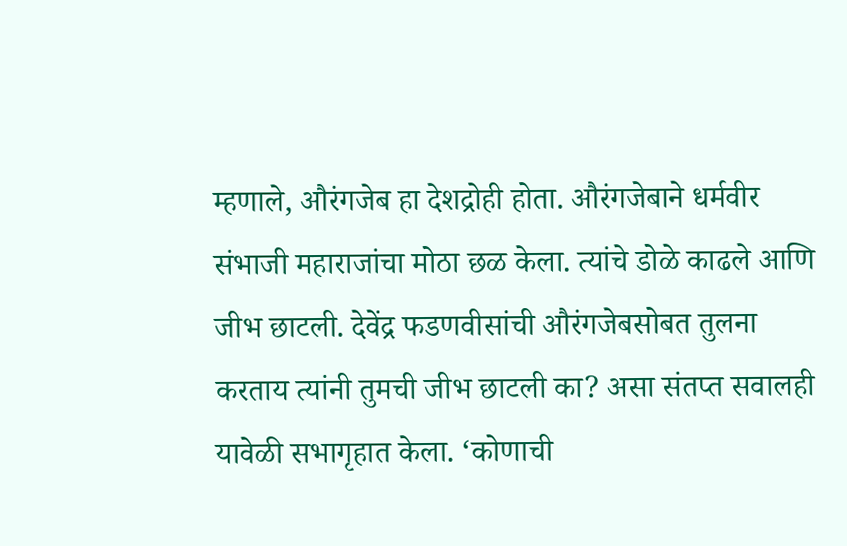म्हणाले, औरंगजेब हा देशद्रोही होता. औरंगजेबाने धर्मवीर संभाजी महाराजांचा मोठा छळ केला. त्यांचे डोळे काढले आणि जीभ छाटली. देवेंद्र फडणवीसांची औरंगजेबसोबत तुलना करताय त्यांनी तुमची जीभ छाटली का? असा संतप्त सवालही यावेळी सभागृहात केला. ‘कोणाची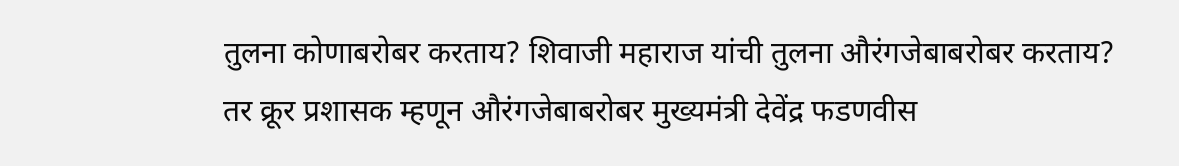तुलना कोणाबरोबर करताय? शिवाजी महाराज यांची तुलना औरंगजेबाबरोबर करताय? तर क्रूर प्रशासक म्हणून औरंगजेबाबरोबर मुख्यमंत्री देवेंद्र फडणवीस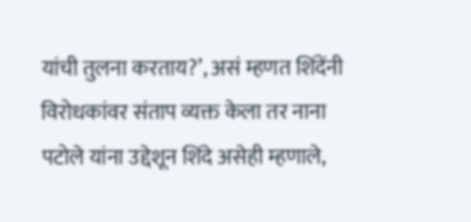यांची तुलना करताय?’, असं म्हणत शिंदेंनी विरोधकांवर संताप व्यक्त केला तर नाना पटोले यांना उद्देशून शिंदे असेही म्हणाले,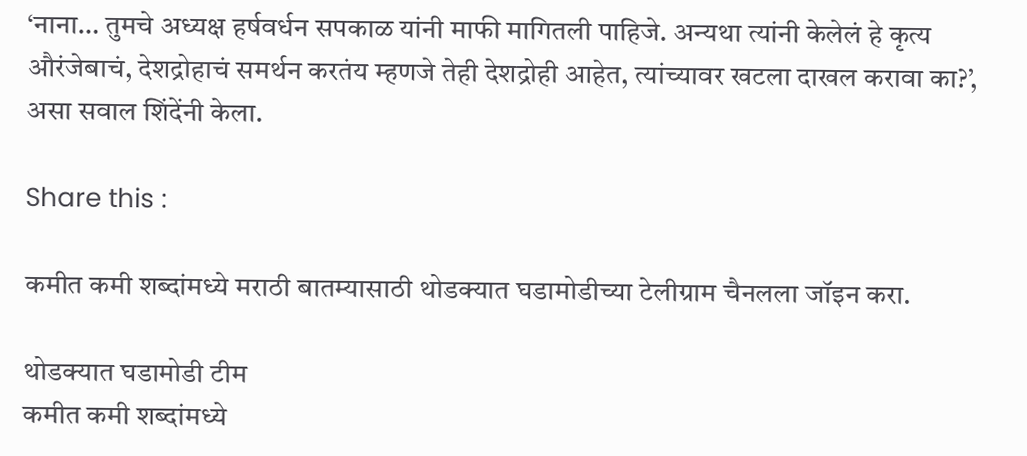‘नाना… तुमचे अध्यक्ष हर्षवर्धन सपकाळ यांनी माफी मागितली पाहिजे. अन्यथा त्यांनी केलेलं हे कृत्य औरंजेबाचं, देशद्रोहाचं समर्थन करतंय म्हणजे तेही देशद्रोही आहेत, त्यांच्यावर खटला दाखल करावा का?’, असा सवाल शिंदेंनी केला.

Share this :

कमीत कमी शब्दांमध्ये मराठी बातम्यासाठी थोडक्यात घडामोडीच्या टेलीग्राम चैनलला जॉइन करा.

थोडक्यात घडामोडी टीम
कमीत कमी शब्दांमध्ये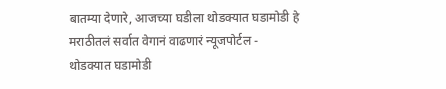बातम्या देणारे, आजच्या घडीला थोडक्यात घडामोडी हे मराठीतलं सर्वात वेगानं वाढणारं न्यूजपोर्टल - थोडक्यात घडामोडी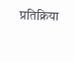प्रतिक्रिया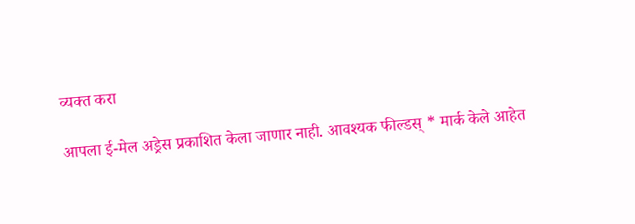व्यक्त करा

आपला ई-मेल अड्रेस प्रकाशित केला जाणार नाही. आवश्यक फील्डस् * मार्क केले आहेत